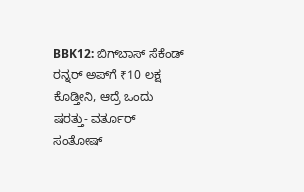BBK12: ಬಿಗ್‌ಬಾಸ್ ಸೆಕೆಂಡ್ ರನ್ನರ್‌ ಅಪ್‌ಗೆ ₹10 ಲಕ್ಷ ಕೊಡ್ತೀನಿ, ಆದ್ರೆ ಒಂದು ಷರತ್ತು- ವರ್ತೂರ್ ಸಂತೋಷ್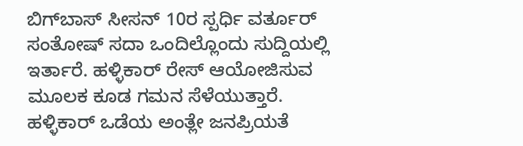ಬಿಗ್‌ಬಾಸ್ ಸೀಸನ್ 10ರ ಸ್ಪರ್ಧಿ ವರ್ತೂರ್ ಸಂತೋಷ್ ಸದಾ ಒಂದಿಲ್ಲೊಂದು ಸುದ್ದಿಯಲ್ಲಿ ಇರ್ತಾರೆ. ಹಳ್ಳಿಕಾರ್ ರೇಸ್ ಆಯೋಜಿಸುವ ಮೂಲಕ ಕೂಡ ಗಮನ ಸೆಳೆಯುತ್ತಾರೆ. ಹಳ್ಳಿಕಾರ್ ಒಡೆಯ ಅಂತ್ಲೇ ಜನಪ್ರಿಯತೆ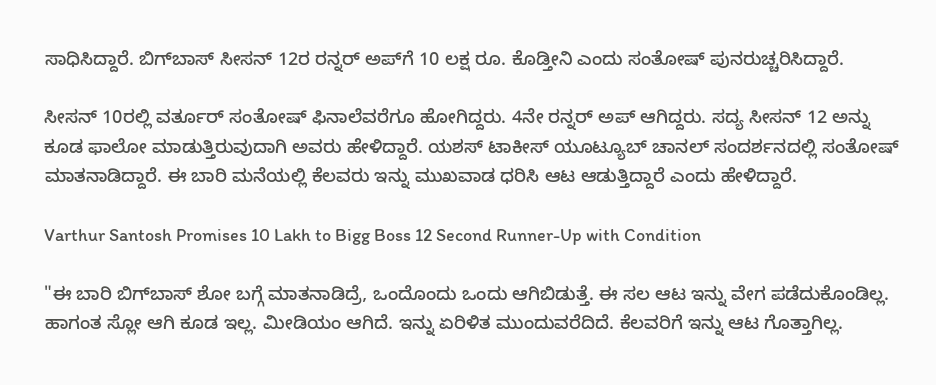ಸಾಧಿಸಿದ್ದಾರೆ. ಬಿಗ್‌ಬಾಸ್ ಸೀಸನ್ 12ರ ರನ್ನರ್‌ ಅಪ್‌ಗೆ 10 ಲಕ್ಷ ರೂ. ಕೊಡ್ತೀನಿ ಎಂದು ಸಂತೋಷ್ ಪುನರುಚ್ಚರಿಸಿದ್ದಾರೆ.

ಸೀಸನ್ 10ರಲ್ಲಿ ವರ್ತೂರ್ ಸಂತೋಷ್ ಫಿನಾಲೆವರೆಗೂ ಹೋಗಿದ್ದರು. 4ನೇ ರನ್ನರ್ ಅಪ್ ಆಗಿದ್ದರು. ಸದ್ಯ ಸೀಸನ್ 12 ಅನ್ನು ಕೂಡ ಫಾಲೋ ಮಾಡುತ್ತಿರುವುದಾಗಿ ಅವರು ಹೇಳಿದ್ದಾರೆ. ಯಶಸ್ ಟಾಕೀಸ್ ಯೂಟ್ಯೂಬ್ ಚಾನಲ್ ಸಂದರ್ಶನದಲ್ಲಿ ಸಂತೋಷ್ ಮಾತನಾಡಿದ್ದಾರೆ. ಈ ಬಾರಿ ಮನೆಯಲ್ಲಿ ಕೆಲವರು ಇನ್ನು ಮುಖವಾಡ ಧರಿಸಿ ಆಟ ಆಡುತ್ತಿದ್ದಾರೆ ಎಂದು ಹೇಳಿದ್ದಾರೆ.

Varthur Santosh Promises 10 Lakh to Bigg Boss 12 Second Runner-Up with Condition

"ಈ ಬಾರಿ ಬಿಗ್‌ಬಾಸ್ ಶೋ ಬಗ್ಗೆ ಮಾತನಾಡಿದ್ರೆ, ಒಂದೊಂದು ಒಂದು ಆಗಿಬಿಡುತ್ತೆ. ಈ ಸಲ ಆಟ ಇನ್ನು ವೇಗ ಪಡೆದುಕೊಂಡಿಲ್ಲ. ಹಾಗಂತ ಸ್ಲೋ ಆಗಿ ಕೂಡ ಇಲ್ಲ. ಮೀಡಿಯಂ ಆಗಿದೆ. ಇನ್ನು ಏರಿಳಿತ ಮುಂದುವರೆದಿದೆ. ಕೆಲವರಿಗೆ ಇನ್ನು ಆಟ ಗೊತ್ತಾಗಿಲ್ಲ.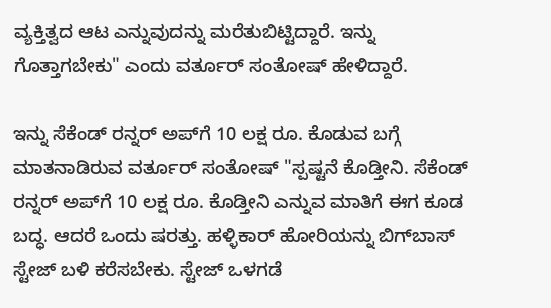ವ್ಯಕ್ತಿತ್ವದ ಆಟ ಎನ್ನುವುದನ್ನು ಮರೆತುಬಿಟ್ಟಿದ್ದಾರೆ. ಇನ್ನು ಗೊತ್ತಾಗಬೇಕು" ಎಂದು ವರ್ತೂರ್ ಸಂತೋಷ್ ಹೇಳಿದ್ದಾರೆ.

ಇನ್ನು ಸೆಕೆಂಡ್ ರನ್ನರ್‌ ಅಪ್‌ಗೆ 10 ಲಕ್ಷ ರೂ. ಕೊಡುವ ಬಗ್ಗೆ ಮಾತನಾಡಿರುವ ವರ್ತೂರ್ ಸಂತೋಷ್ "ಸ್ಪಷ್ಟನೆ ಕೊಡ್ತೀನಿ. ಸೆಕೆಂಡ್ ರನ್ನರ್‌ ಅಪ್‌ಗೆ 10 ಲಕ್ಷ ರೂ. ಕೊಡ್ತೀನಿ ಎನ್ನುವ ಮಾತಿಗೆ ಈಗ ಕೂಡ ಬದ್ಧ. ಆದರೆ ಒಂದು ಷರತ್ತು. ಹಳ್ಳಿಕಾರ್ ಹೋರಿಯನ್ನು ಬಿಗ್‌ಬಾಸ್ ಸ್ಟೇಜ್ ಬಳಿ ಕರೆಸಬೇಕು. ಸ್ಟೇಜ್ ಒಳಗಡೆ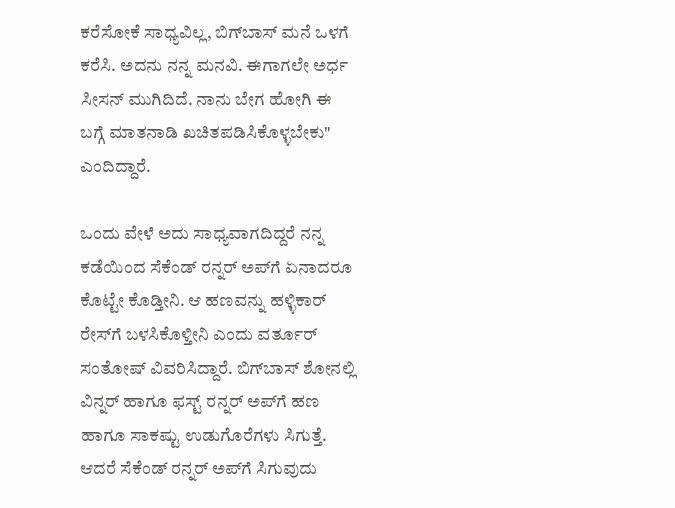ಕರೆಸೋಕೆ ಸಾಧ್ಯವಿಲ್ಲ, ಬಿಗ್‌ಬಾಸ್ ಮನೆ ಒಳಗೆ ಕರೆಸಿ. ಅದನು ನನ್ನ ಮನವಿ. ಈಗಾಗಲೇ ಅರ್ಧ ಸೀಸನ್ ಮುಗಿದಿದೆ. ನಾನು ಬೇಗ ಹೋಗಿ ಈ ಬಗ್ಗೆ ಮಾತನಾಡಿ ಖಚಿತಪಡಿಸಿಕೊಳ್ಳಬೇಕು" ಎಂದಿದ್ದಾರೆ.

ಒಂದು ವೇಳೆ ಅದು ಸಾಧ್ಯವಾಗದಿದ್ದರೆ ನನ್ನ ಕಡೆಯಿಂದ ಸೆಕೆಂಡ್ ರನ್ನರ್‌ ಅಪ್‌ಗೆ ಏನಾದರೂ ಕೊಟ್ಟೇ ಕೊಡ್ತೀನಿ. ಆ ಹಣವನ್ನು ಹಳ್ಳಿಕಾರ್ ರೇಸ್‌ಗೆ ಬಳಸಿಕೊಳ್ತೀನಿ ಎಂದು ವರ್ತೂರ್ ಸಂತೋಷ್ ವಿವರಿಸಿದ್ದಾರೆ. ಬಿಗ್‌ಬಾಸ್ ಶೋನಲ್ಲಿ ವಿನ್ನರ್ ಹಾಗೂ ಫಸ್ಟ್ ರನ್ನರ್ ಅಪ್‌ಗೆ ಹಣ ಹಾಗೂ ಸಾಕಷ್ಟು ಉಡುಗೊರೆಗಳು ಸಿಗುತ್ತೆ. ಆದರೆ ಸೆಕೆಂಡ್ ರನ್ನರ್‌ ಅಪ್‌ಗೆ ಸಿಗುವುದು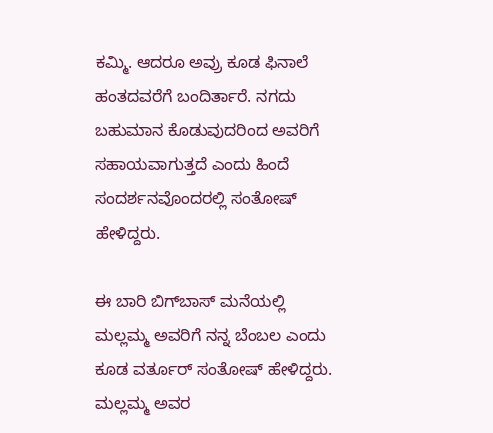ಕಮ್ಮಿ. ಆದರೂ ಅವ್ರು ಕೂಡ ಫಿನಾಲೆ ಹಂತದವರೆಗೆ ಬಂದಿರ್ತಾರೆ. ನಗದು ಬಹುಮಾನ ಕೊಡುವುದರಿಂದ ಅವರಿಗೆ ಸಹಾಯವಾಗುತ್ತದೆ ಎಂದು ಹಿಂದೆ ಸಂದರ್ಶನವೊಂದರಲ್ಲಿ ಸಂತೋಷ್ ಹೇಳಿದ್ದರು.

ಈ ಬಾರಿ ಬಿಗ್‌ಬಾಸ್ ಮನೆಯಲ್ಲಿ ಮಲ್ಲಮ್ಮ ಅವರಿಗೆ ನನ್ನ ಬೆಂಬಲ ಎಂದು ಕೂಡ ವರ್ತೂರ್ ಸಂತೋಷ್ ಹೇಳಿದ್ದರು. ಮಲ್ಲಮ್ಮ ಅವರ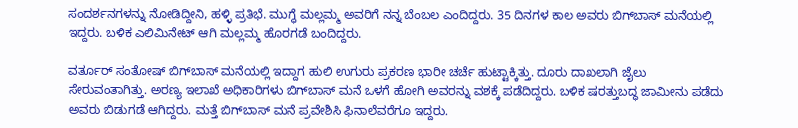ಸಂದರ್ಶನಗಳನ್ನು ನೋಡಿದ್ದೀನಿ, ಹಳ್ಳಿ ಪ್ರತಿಭೆ. ಮುಗ್ಧೆ ಮಲ್ಲಮ್ಮ ಅವರಿಗೆ ನನ್ನ ಬೆಂಬಲ ಎಂದಿದ್ದರು. 35 ದಿನಗಳ ಕಾಲ ಅವರು ಬಿಗ್‌ಬಾಸ್ ಮನೆಯಲ್ಲಿ ಇದ್ದರು. ಬಳಿಕ ಎಲಿಮಿನೇಟ್ ಆಗಿ ಮಲ್ಲಮ್ಮ ಹೊರಗಡೆ ಬಂದಿದ್ದರು.

ವರ್ತೂರ್ ಸಂತೋಷ್ ಬಿಗ್‌ಬಾಸ್ ಮನೆಯಲ್ಲಿ ಇದ್ದಾಗ ಹುಲಿ ಉಗುರು ಪ್ರಕರಣ ಭಾರೀ ಚರ್ಚೆ ಹುಟ್ಟಾಕ್ಕಿತ್ತು. ದೂರು ದಾಖಲಾಗಿ ಜೈಲು ಸೇರುವಂತಾಗಿತ್ತು. ಅರಣ್ಯ ಇಲಾಖೆ ಅಧಿಕಾರಿಗಳು ಬಿಗ್‌ಬಾಸ್ ಮನೆ ಒಳಗೆ ಹೋಗಿ ಅವರನ್ನು ವಶಕ್ಕೆ ಪಡೆದಿದ್ದರು. ಬಳಿಕ ಷರತ್ತುಬದ್ಧ ಜಾಮೀನು ಪಡೆದು ಅವರು ಬಿಡುಗಡೆ ಆಗಿದ್ದರು. ಮತ್ತೆ ಬಿಗ್‌ಬಾಸ್ ಮನೆ ಪ್ರವೇಶಿಸಿ ಫಿನಾಲೆವರೆಗೂ ಇದ್ದರು.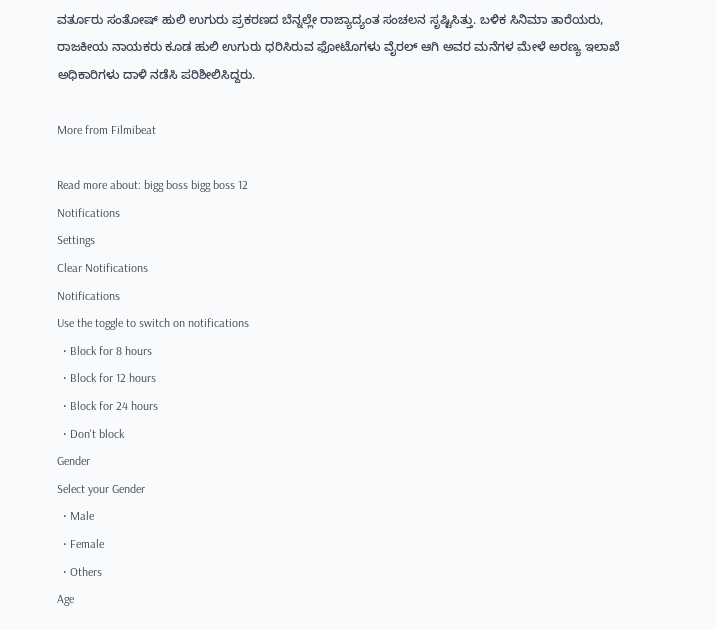ವರ್ತೂರು ಸಂತೋಷ್ ಹುಲಿ ಉಗುರು ಪ್ರಕರಣದ ಬೆನ್ನಲ್ಲೇ ರಾಜ್ಯಾದ್ಯಂತ ಸಂಚಲನ ಸೃಷ್ಟಿಸಿತ್ತು. ಬಳಿಕ ಸಿನಿಮಾ ತಾರೆಯರು, ರಾಜಕೀಯ ನಾಯಕರು ಕೂಡ ಹುಲಿ ಉಗುರು ಧರಿಸಿರುವ ಫೋಟೊಗಳು ವೈರಲ್ ಆಗಿ ಅವರ ಮನೆಗಳ ಮೇಳೆ ಅರಣ್ಯ ಇಲಾಖೆ ಅಧಿಕಾರಿಗಳು ದಾಳಿ ನಡೆಸಿ ಪರಿಶೀಲಿಸಿದ್ದರು.

More from Filmibeat

Read more about: bigg boss bigg boss 12
Notifications
Settings
Clear Notifications
Notifications
Use the toggle to switch on notifications
  • Block for 8 hours
  • Block for 12 hours
  • Block for 24 hours
  • Don't block
Gender
Select your Gender
  • Male
  • Female
  • Others
Age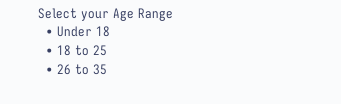Select your Age Range
  • Under 18
  • 18 to 25
  • 26 to 35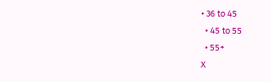• 36 to 45
  • 45 to 55
  • 55+
X